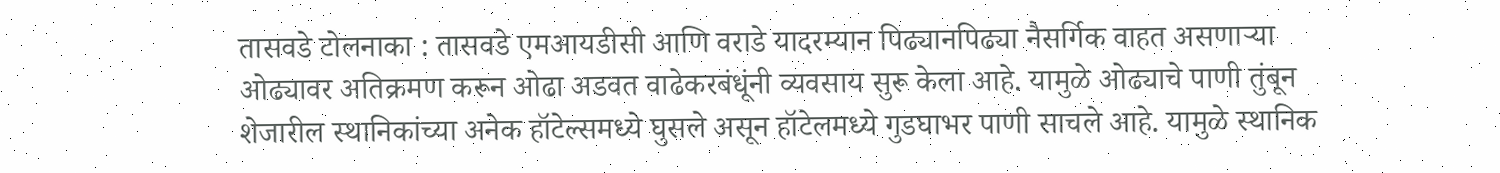तासवडे टोलनाका : तासवडे एमआयडीसी आणि वराडे यादरम्यान पिढ्यानपिढ्या नैसर्गिक वाहत असणाऱ्या ओढ्यावर अतिक्रमण करून ओढा अडवत वाढेकरबंधूंनी व्यवसाय सुरू केला आहे. यामुळे ओढ्याचे पाणी तुंबून शेजारील स्थानिकांच्या अनेक हॉटेल्समध्ये घुसले असून हॉटेलमध्ये गुडघाभर पाणी साचले आहे. यामुळे स्थानिक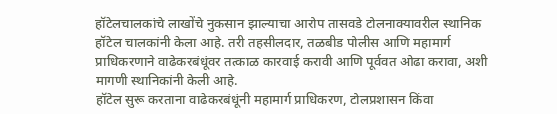हॉटेलचालकांचे लाखोंचे नुकसान झाल्याचा आरोप तासवडे टोलनाक्यावरील स्थानिक हॉटेल चालकांनी केला आहे. तरी तहसीलदार, तळबीड पोलीस आणि महामार्ग प्राधिकरणाने वाढेकरबंधूंवर तत्काळ कारवाई करावी आणि पूर्ववत ओढा करावा, अशी मागणी स्थानिकांनी केली आहे.
हॉटेल सुरू करताना वाढेकरबंधूंनी महामार्ग प्राधिकरण, टोलप्रशासन किंवा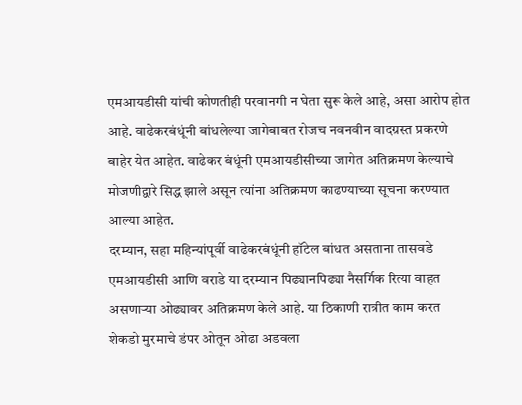एमआयडीसी यांची कोणतीही परवानगी न घेता सुरू केले आहे, असा आरोप होत आहे. वाढेकरबंधूंनी बांधलेल्या जागेबाबत रोजच नवनवीन वादग्रस्त प्रकरणे बाहेर येत आहेत. वाढेकर बंधूंनी एमआयडीसीच्या जागेत अतिक्रमण केल्याचे मोजणीद्वारे सिद्ध झाले असून त्यांना अतिक्रमण काढण्याच्या सूचना करण्यात आल्या आहेत.
दरम्यान, सहा महिन्यांपूर्वी वाढेकरबंधूंनी हॉटेल बांधत असताना तासवडे एमआयडीसी आणि वराडे या दरम्यान पिढ्यानपिढ्या नैसर्गिक रित्या वाहत असणाऱ्या ओढ्यावर अतिक्रमण केले आहे. या ठिकाणी रात्रीत काम करत शेकडो मुरमाचे डंपर ओतून ओढा अडवला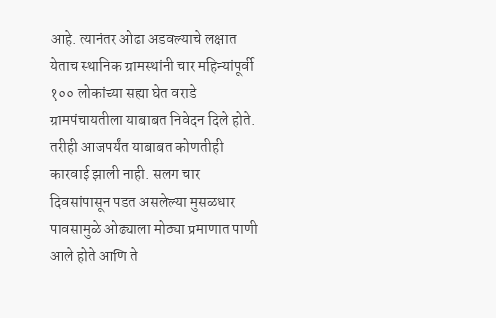आहे. त्यानंतर ओढा अडवल्याचे लक्षात येताच स्थानिक ग्रामस्थांनी चार महिन्यांपूर्वी १०० लोकांच्या सह्या घेत वराडे ग्रामपंचायतीला याबाबत निवेदन दिले होते. तरीही आजपर्यंत याबाबत कोणतीही कारवाई झाली नाही. सलग चार दिवसांपासून पडत असलेल्या मुसळधार पावसामुळे ओढ्याला मोठ्या प्रमाणात पाणी आले होते आणि ते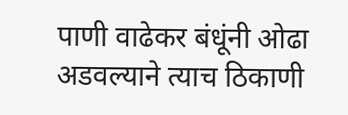पाणी वाढेकर बंधूंनी ओढा अडवल्याने त्याच ठिकाणी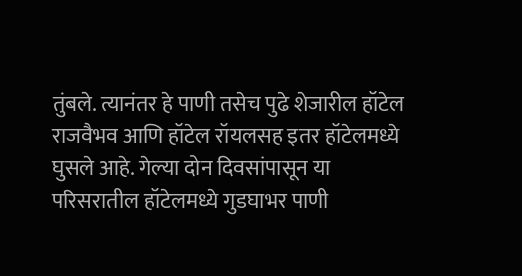तुंबले. त्यानंतर हे पाणी तसेच पुढे शेजारील हॉटेल राजवैभव आणि हॉटेल रॉयलसह इतर हॉटेलमध्ये घुसले आहे. गेल्या दोन दिवसांपासून या परिसरातील हॉटेलमध्ये गुडघाभर पाणी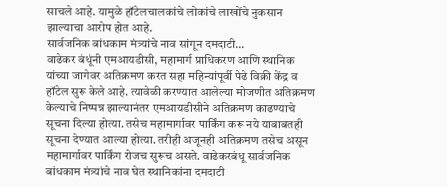साचले आहे. यामुळे हॉटेलचालकांचे लोकांचे लाखोंचे नुकसान झाल्याचा आरोप होत आहे.
सार्वजनिक बांधकाम मंत्र्यांचे नाव सांगून दमदाटी...
वाढेकर बंधूंनी एमआयडीसी, महामार्ग प्राधिकरण आणि स्थानिक यांच्या जागेवर अतिक्रमण करत सहा महिन्यांपूर्वी पेढे विक्री केंद्र व हॉटेल सुरू केले आहे. त्यावेळी करण्यात आलेल्या मोजणीत अतिक्रमण केल्याचे निष्पन्न झाल्यानंतर एमआयडीसीने अतिक्रमण काढण्याचे सूचना दिल्या होत्या. तसेच महामार्गावर पार्किंग करू नये याबाबतही सूचना देण्यात आल्या होत्या. तरीही अजूनही अतिक्रमण तसेच असून महामार्गावर पार्किंग रोजच सुरूच असते. वाढेकरबंधू सार्वजनिक बांधकाम मंत्र्यांचे नाव घेत स्थानिकांना दमदाटी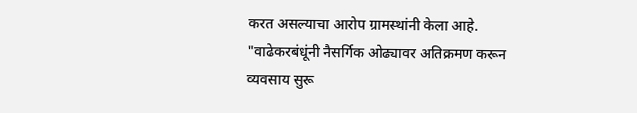करत असल्याचा आरोप ग्रामस्थांनी केला आहे.
"वाढेकरबंधूंनी नैसर्गिक ओढ्यावर अतिक्रमण करून व्यवसाय सुरू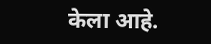केला आहे.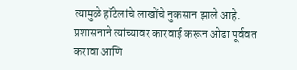त्यामुळे हॉटेलांचे लाखोंचे नुकसान झाले आहे. प्रशासनाने त्यांच्यावर कारवाई करून ओढा पूर्ववत करावा आणि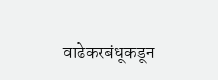वाढेकरबंधूकडून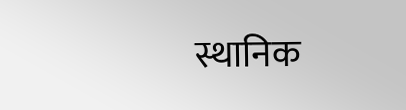स्थानिक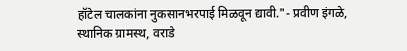हॉटेल चालकांना नुकसानभरपाई मिळवून द्यावी."- प्रवीण इंगळे, स्थानिक ग्रामस्थ, वराडे